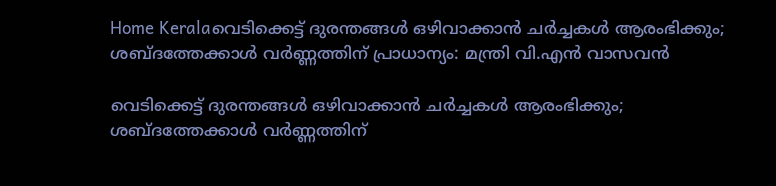Home Keralaവെടിക്കെട്ട് ദുരന്തങ്ങള്‍ ഒഴിവാക്കാന്‍ ചര്‍ച്ചകള്‍ ആരംഭിക്കും; ശബ്ദത്തേക്കാള്‍ വർണ്ണത്തിന് പ്രാധാന്യം: മന്ത്രി വി.എന്‍ വാസവന്‍

വെടിക്കെട്ട് ദുരന്തങ്ങള്‍ ഒഴിവാക്കാന്‍ ചര്‍ച്ചകള്‍ ആരംഭിക്കും; ശബ്ദത്തേക്കാള്‍ വർണ്ണത്തിന്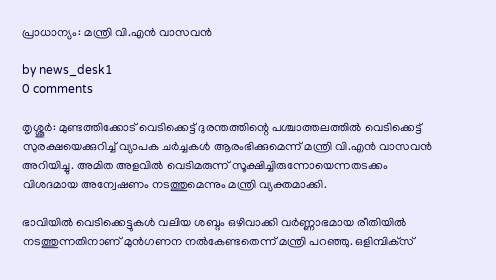പ്രാധാന്യം: മന്ത്രി വി.എന്‍ വാസവന്‍

by news_desk1
0 comments

തൃശ്ശൂര്‍: മുണ്ടത്തിക്കോട് വെടിക്കെട്ട് ദുരന്തത്തിന്റെ പശ്ചാത്തലത്തില്‍ വെടിക്കെട്ട് സുരക്ഷയെക്കുറിച്ച് വ്യാപക ചര്‍ച്ചകള്‍ ആരംഭിക്കുമെന്ന് മന്ത്രി വി.എന്‍ വാസവന്‍ അറിയിച്ചു. അമിത അളവില്‍ വെടിമരുന്ന് സൂക്ഷിച്ചിരുന്നോയെന്നതടക്കം വിശദമായ അന്വേഷണം നടത്തുമെന്നും മന്ത്രി വ്യക്തമാക്കി.

ഭാവിയില്‍ വെടിക്കെട്ടുകള്‍ വലിയ ശബ്ദം ഒഴിവാക്കി വർണ്ണാഭമായ രീതിയില്‍ നടത്തുന്നതിനാണ് മുന്‍ഗണന നല്‍കേണ്ടതെന്ന് മന്ത്രി പറഞ്ഞു. ഒളിമ്പിക്‌സ്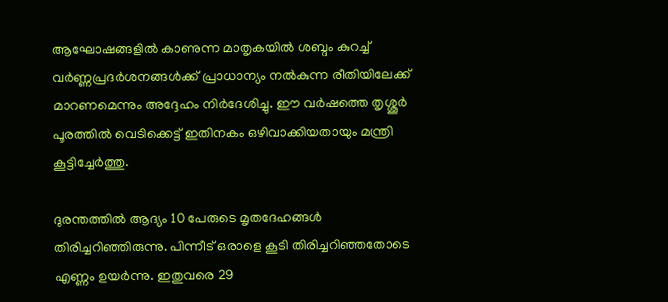ആഘോഷങ്ങളില്‍ കാണുന്ന മാതൃകയില്‍ ശബ്ദം കുറച്ച് വർണ്ണപ്രദര്‍ശനങ്ങള്‍ക്ക് പ്രാധാന്യം നല്‍കുന്ന രീതിയിലേക്ക് മാറണമെന്നും അദ്ദേഹം നിര്‍ദേശിച്ചു. ഈ വര്‍ഷത്തെ തൃശ്ശൂര്‍ പൂരത്തില്‍ വെടിക്കെട്ട് ഇതിനകം ഒഴിവാക്കിയതായും മന്ത്രി കൂട്ടിച്ചേര്‍ത്തു.

ദുരന്തത്തില്‍ ആദ്യം 10 പേരുടെ മൃതദേഹങ്ങള്‍ തിരിച്ചറിഞ്ഞിരുന്നു. പിന്നീട് ഒരാളെ കൂടി തിരിച്ചറിഞ്ഞതോടെ എണ്ണം ഉയര്‍ന്നു. ഇതുവരെ 29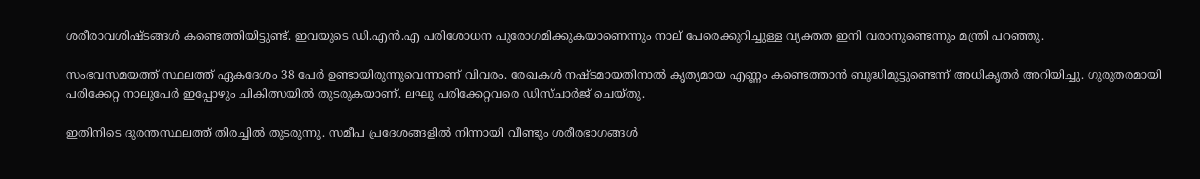ശരീരാവശിഷ്ടങ്ങള്‍ കണ്ടെത്തിയിട്ടുണ്ട്. ഇവയുടെ ഡി.എന്‍.എ പരിശോധന പുരോഗമിക്കുകയാണെന്നും നാല് പേരെക്കുറിച്ചുള്ള വ്യക്തത ഇനി വരാനുണ്ടെന്നും മന്ത്രി പറഞ്ഞു.

സംഭവസമയത്ത് സ്ഥലത്ത് ഏകദേശം 38 പേര്‍ ഉണ്ടായിരുന്നുവെന്നാണ് വിവരം. രേഖകള്‍ നഷ്ടമായതിനാല്‍ കൃത്യമായ എണ്ണം കണ്ടെത്താന്‍ ബുദ്ധിമുട്ടുണ്ടെന്ന് അധികൃതര്‍ അറിയിച്ചു. ഗുരുതരമായി പരിക്കേറ്റ നാലുപേര്‍ ഇപ്പോഴും ചികിത്സയില്‍ തുടരുകയാണ്. ലഘു പരിക്കേറ്റവരെ ഡിസ്ചാര്‍ജ് ചെയ്തു.

ഇതിനിടെ ദുരന്തസ്ഥലത്ത് തിരച്ചില്‍ തുടരുന്നു. സമീപ പ്രദേശങ്ങളില്‍ നിന്നായി വീണ്ടും ശരീരഭാഗങ്ങള്‍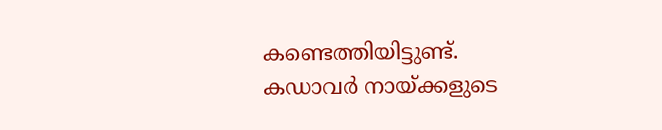കണ്ടെത്തിയിട്ടുണ്ട്. കഡാവര്‍ നായ്ക്കളുടെ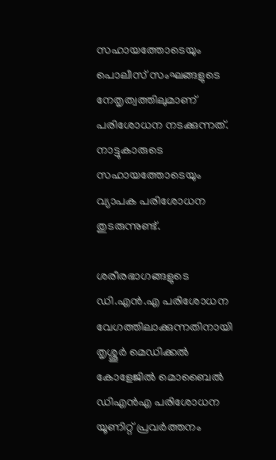സഹായത്തോടെയും പൊലീസ് സംഘങ്ങളുടെ നേതൃത്വത്തിലുമാണ് പരിശോധന നടക്കുന്നത്. നാട്ടുകാരുടെ സഹായത്തോടെയും വ്യാപക പരിശോധന തുടരുന്നുണ്ട്.

ശരീരഭാഗങ്ങളുടെ ഡി.എന്‍.എ പരിശോധന വേഗത്തിലാക്കുന്നതിനായി തൃശ്ശൂര്‍ മെഡിക്കല്‍ കോളേജില്‍ മൊബൈല്‍ ഡിഎന്‍എ പരിശോധന യൂണിറ്റ് പ്രവര്‍ത്തനം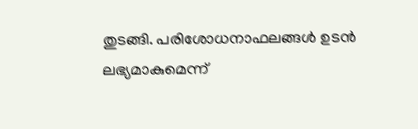തുടങ്ങി. പരിശോധനാഫലങ്ങള്‍ ഉടന്‍ ലഭ്യമാകുമെന്ന്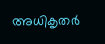അധികൃതര്‍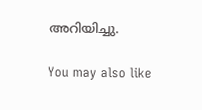അറിയിച്ചു.

You may also like